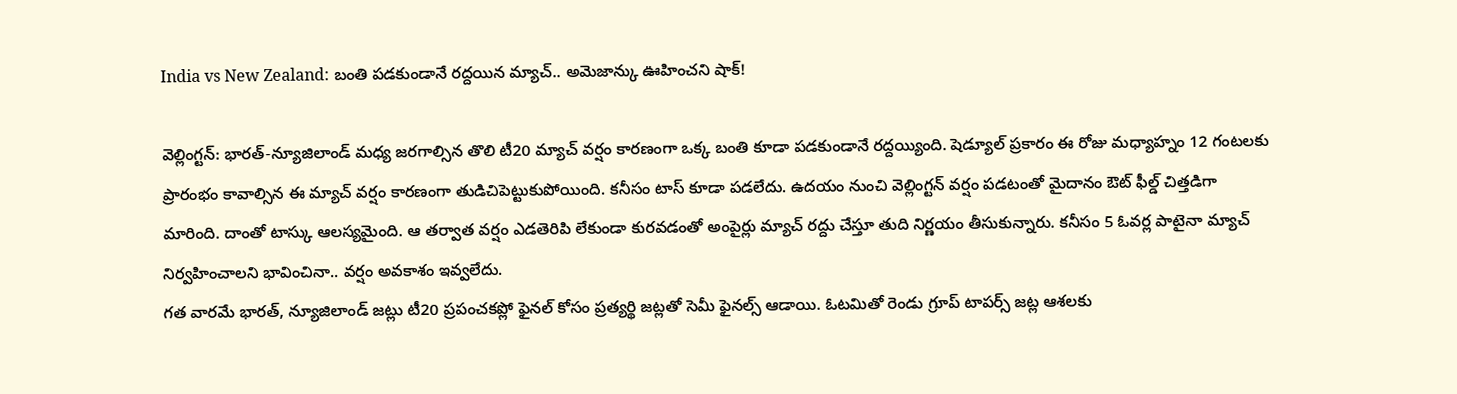India vs New Zealand: బంతి పడకుండానే రద్దయిన మ్యాచ్.. అమెజాన్కు ఊహించని షాక్!

వెల్లింగ్టన్: భారత్-న్యూజిలాండ్ మధ్య జరగాల్సిన తొలి టీ20 మ్యాచ్ వర్షం కారణంగా ఒక్క బంతి కూడా పడకుండానే రద్దయ్యింది. షెడ్యూల్ ప్రకారం ఈ రోజు మధ్యాహ్నం 12 గంటలకు ప్రారంభం కావాల్సిన ఈ మ్యాచ్ వర్షం కారణంగా తుడిచిపెట్టుకుపోయింది. కనీసం టాస్ కూడా పడలేదు. ఉదయం నుంచి వెల్లింగ్టన్ వర్షం పడటంతో మైదానం ఔట్ ఫీల్డ్ చిత్తడిగా మారింది. దాంతో టాస్కు ఆలస్యమైంది. ఆ తర్వాత వర్షం ఎడతెరిపి లేకుండా కురవడంతో అంపైర్లు మ్యాచ్ రద్దు చేస్తూ తుది నిర్ణయం తీసుకున్నారు. కనీసం 5 ఓవర్ల పాటైనా మ్యాచ్ నిర్వహించాలని భావించినా.. వర్షం అవకాశం ఇవ్వలేదు.
గత వారమే భారత్, న్యూజిలాండ్ జట్లు టీ20 ప్రపంచకప్లో ఫైనల్ కోసం ప్రత్యర్థి జట్లతో సెమీ ఫైనల్స్ ఆడాయి. ఓటమితో రెండు గ్రూప్ టాపర్స్ జట్ల ఆశలకు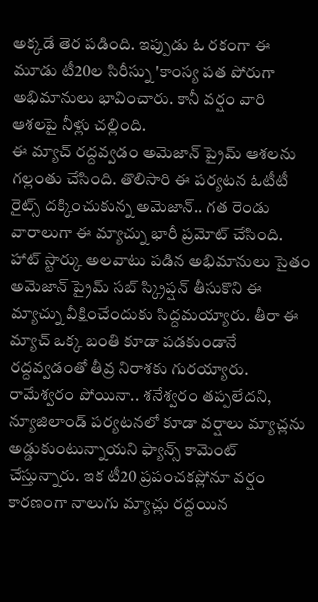అక్కడే తెర పడింది. ఇప్పుడు ఓ రకంగా ఈ మూడు టీ20ల సిరీస్ను 'కాంస్య పత పోరుగా అభిమానులు భావించారు. కానీ వర్షం వారి ఆశలపై నీళ్లు చల్లింది.
ఈ మ్యాచ్ రద్దవ్వడం అమెజాన్ ప్రైమ్ ఆశలను గల్లంతు చేసింది. తొలిసారి ఈ పర్యటన ఓటీటీ రైట్స్ దక్కించుకున్న అమెజాన్.. గత రెండు వారాలుగా ఈ మ్యాచ్ను భారీ ప్రమోట్ చేసింది. హాట్ స్టార్కు అలవాటు పడిన అభిమానులు సైతం అమెజాన్ ప్రైమ్ సబ్ స్క్రిప్షన్ తీసుకొని ఈ మ్యాచ్ను వీక్షించేందుకు సిద్దమయ్యారు. తీరా ఈ మ్యాచ్ ఒక్క బంతి కూడా పడకుండానే రద్దవ్వడంతో తీవ్ర నిరాశకు గురయ్యారు. రామేశ్వరం పోయినా.. శనేశ్వరం తప్పలేదని, న్యూజిలాండ్ పర్యటనలో కూడా వర్షాలు మ్యాచ్లను అడ్డుకుంటున్నాయని ఫ్యాన్స్ కామెంట్ చేస్తున్నారు. ఇక టీ20 ప్రపంచకప్లోనూ వర్షం కారణంగా నాలుగు మ్యాచ్లు రద్దయిన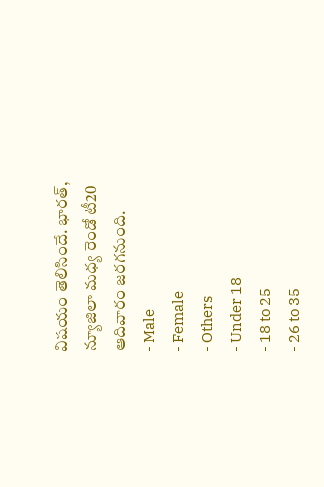విషయం తెలిసిందే. భారత్, న్యూజిలా మధ్య రెండో టీ20 ఆదివారం జరగనుంది.
- Male
- Female
- Others
- Under 18
- 18 to 25
- 26 to 35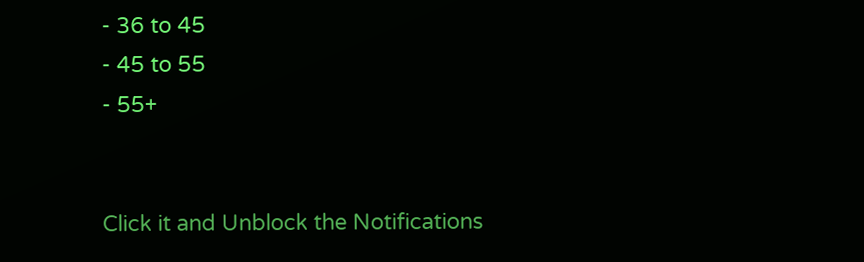- 36 to 45
- 45 to 55
- 55+


Click it and Unblock the Notifications